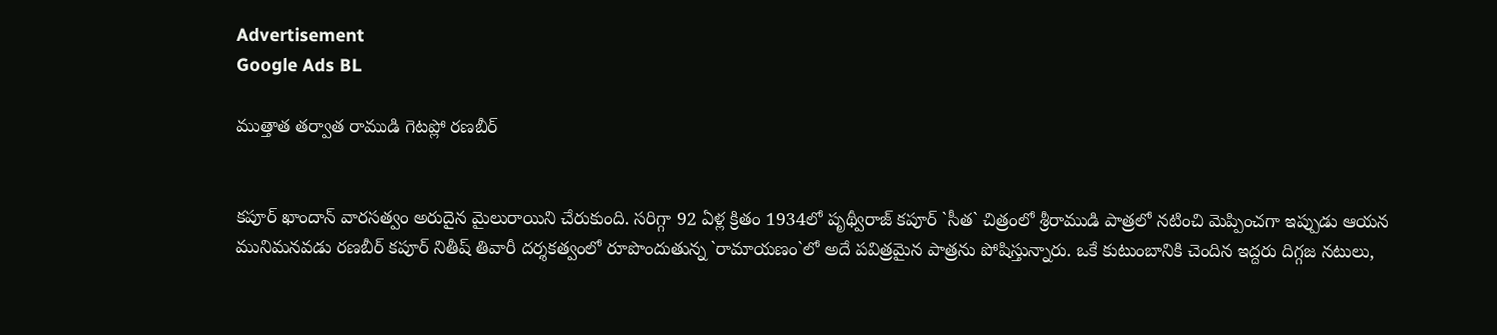Advertisement
Google Ads BL

ముత్తాత త‌ర్వాత రాముడి గెట‌ప్లో రణబీర్


కపూర్ ఖాందాన్ వారసత్వం అరుదైన మైలురాయిని చేరుకుంది. సరిగ్గా 92 ఏళ్ల క్రితం 1934లో పృథ్వీరాజ్ కపూర్ `సీత` చిత్రంలో శ్రీరాముడి పాత్రలో నటించి మెప్పించగా ఇప్పుడు ఆయన మునిమనవడు రణబీర్ కపూర్ నితీష్ తివారీ దర్శకత్వంలో రూపొందుతున్న `రామాయణం`లో అదే పవిత్రమైన పాత్రను పోషిస్తున్నారు. ఒకే కుటుంబానికి చెందిన ఇద్దరు దిగ్గజ నటులు,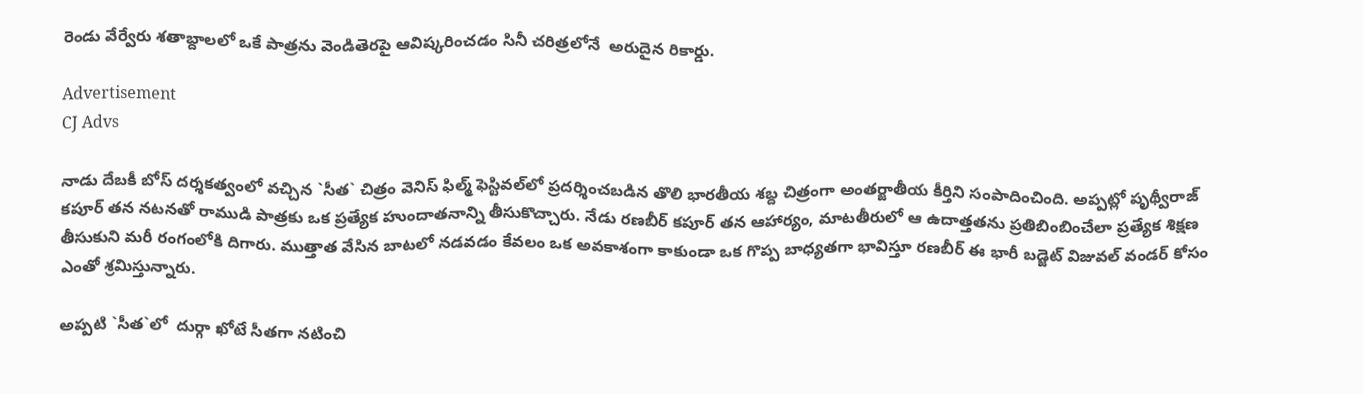రెండు వేర్వేరు శతాబ్దాలలో ఒకే పాత్రను వెండితెరపై ఆవిష్కరించడం సినీ చరిత్రలోనే  అరుదైన రికార్డు.

Advertisement
CJ Advs

నాడు దేబకీ బోస్ దర్శకత్వంలో వచ్చిన `సీత` చిత్రం వెనిస్ ఫిల్మ్ ఫెస్టివల్‌లో ప్రదర్శించబడిన తొలి భారతీయ శబ్ద చిత్రంగా అంతర్జాతీయ కీర్తిని సంపాదించింది. అప్పట్లో పృథ్వీరాజ్ కపూర్ తన నటనతో రాముడి పాత్రకు ఒక ప్రత్యేక హుందాతనాన్ని తీసుకొచ్చారు. నేడు రణబీర్ కపూర్ తన ఆహార్యం, మాటతీరులో ఆ ఉదాత్తతను ప్రతిబింబించేలా ప్రత్యేక శిక్షణ తీసుకుని మరీ రంగంలోకి దిగారు. ముత్తాత వేసిన బాటలో నడవడం కేవలం ఒక అవకాశంగా కాకుండా ఒక గొప్ప బాధ్యతగా భావిస్తూ రణబీర్ ఈ భారీ బడ్జెట్ విజువల్ వండర్ కోసం ఎంతో శ్రమిస్తున్నారు.

అప్ప‌టి `సీత‌`లో  దుర్గా ఖోటే సీతగా నటించి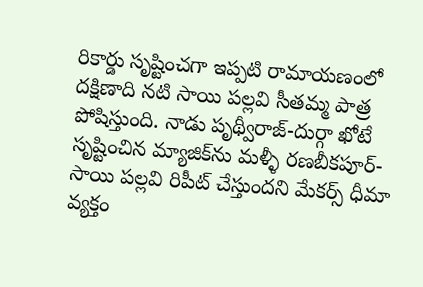రికార్డు సృష్టించగా ఇప్ప‌టి రామాయ‌ణంలో దక్షిణాది నటి సాయి పల్లవి సీతమ్మ పాత్ర పోషిస్తుంది. నాడు పృథ్వీరాజ్-దుర్గా ఖోటే సృష్టించిన మ్యాజిక్‌ను మళ్ళీ ర‌ణ‌బీక‌పూర్- సాయి ప‌ల్ల‌వి రిపీట్ చేస్తుందని మేకర్స్ ధీమా వ్య‌క్తం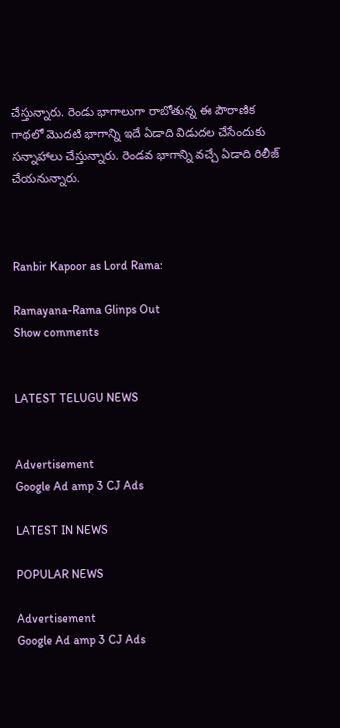చేస్తున్నారు. రెండు భాగాలుగా రాబోతున్న ఈ పౌరాణిక గాథలో మొదటి భాగాన్ని ఇదే ఏడాది విడుదల చేసేందుకు సన్నాహాలు చేస్తున్నారు. రెండ‌వ భాగాన్ని వ‌చ్చే ఏడాది రిలీజ్ చేయ‌నున్నారు.



Ranbir Kapoor as Lord Rama:

Ramayana-Rama Glinps Out
Show comments


LATEST TELUGU NEWS


Advertisement
Google Ad amp 3 CJ Ads

LATEST IN NEWS

POPULAR NEWS

Advertisement
Google Ad amp 3 CJ Ads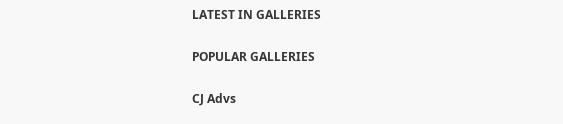LATEST IN GALLERIES

POPULAR GALLERIES

CJ Advs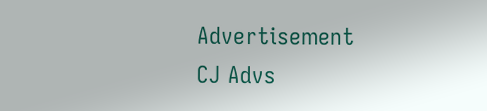Advertisement
CJ Advs